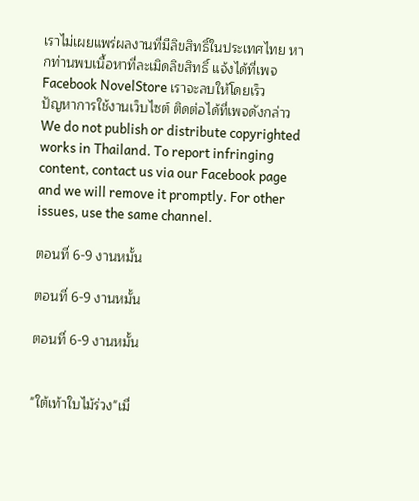เราไม่เผยแพร่ผลงานที่มีลิขสิทธิ์ในประเทศไทย หากท่านพบเนื้อหาที่ละเมิดลิขสิทธิ์ แจ้งได้ที่เพจ Facebook NovelStore เราจะลบให้โดยเร็ว
ปัญหาการใช้งานเว็บไซต์ ติดต่อได้ที่เพจดังกล่าว
We do not publish or distribute copyrighted works in Thailand. To report infringing content, contact us via our Facebook page and we will remove it promptly. For other issues, use the same channel.

ตอนที่ 6-9 งานหมั้น

ตอนที่ 6-9 งานหมั้น

ตอนที่ 6-9 งานหมั้น


"ใต้เท้าใบไม้ร่วง"เมื่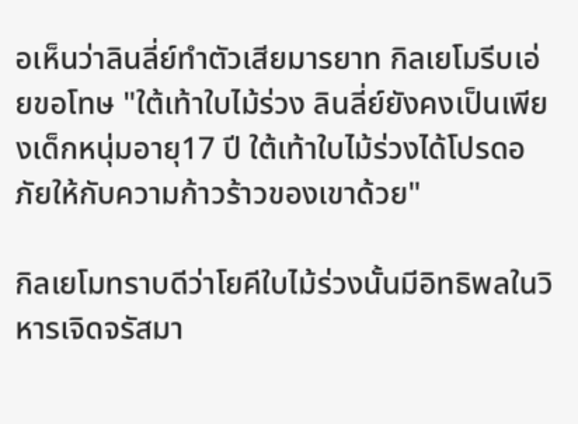อเห็นว่าลินลี่ย์ทำตัวเสียมารยาท กิลเยโมรีบเอ่ยขอโทษ "ใต้เท้าใบไม้ร่วง ลินลี่ย์ยังคงเป็นเพียงเด็กหนุ่มอายุ17 ปี ใต้เท้าใบไม้ร่วงได้โปรดอภัยให้กับความก้าวร้าวของเขาด้วย"

กิลเยโมทราบดีว่าโยคีใบไม้ร่วงนั้นมีอิทธิพลในวิหารเจิดจรัสมา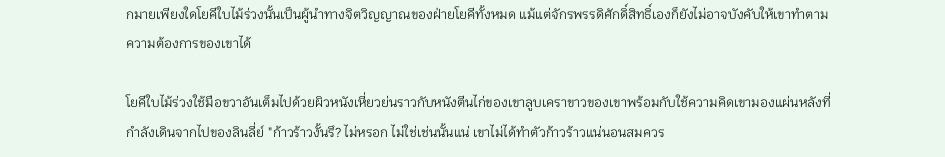กมายเพียงใดโยคีใบไม้ร่วงนั้นเป็นผู้นำทางจิตวิญญาณของฝ่ายโยคีทั้งหมด แม้แต่จักรพรรดิศักดิ์สิทธิ์เองก็ยังไม่อาจบังคับให้เขาทำตามความต้องการของเขาได้

โยคีใบไม้ร่วงใช้มือขวาอันเต็มไปด้วยผิวหนังเหี่ยวย่นราวกับหนังตีนไก่ของเขาลูบเคราขาวของเขาพร้อมกับใช้ความคิดเขามองแผ่นหลังที่กำลังเดินจากไปของลินลี่ย์ "ก้าวร้าวงั้นรึ? ไม่หรอก ไม่ใช่เช่นนั้นแน่ เขาไม่ได้ทำตัวก้าวร้าวแน่นอนสมควร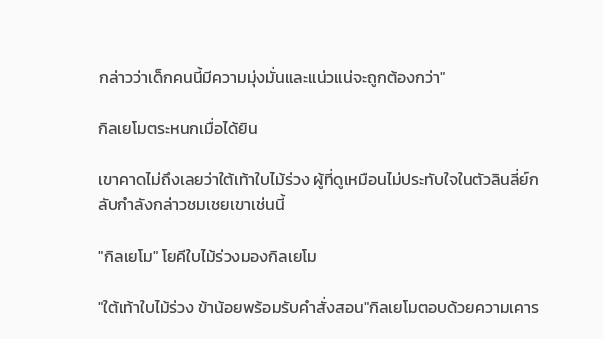กล่าวว่าเด็กคนนี้มีความมุ่งมั่นและแน่วแน่จะถูกต้องกว่า"

กิลเยโมตระหนกเมื่อได้ยิน

เขาคาดไม่ถึงเลยว่าใต้เท้าใบไม้ร่วง ผู้ที่ดูเหมือนไม่ประทับใจในตัวลินลี่ย์กลับกำลังกล่าวชมเชยเขาเช่นนี้

"กิลเยโม" โยคีใบไม้ร่วงมองกิลเยโม

"ใต้เท้าใบไม้ร่วง ข้าน้อยพร้อมรับคำสั่งสอน"กิลเยโมตอบด้วยความเคาร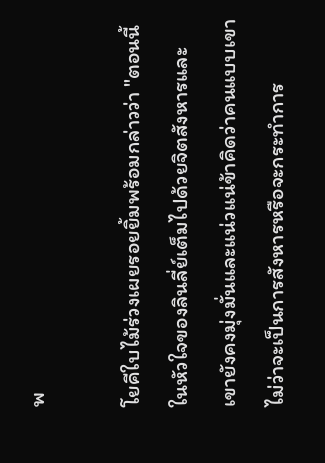พ

โยคีใบไม้ร่วงเผยรอยยิ้มพร้อมกล่าวว่า "ตอนนี้ในหัวใจของลินลี่ย์เต็มไปด้วยจิตสังหารและเขายังคงมุ่งมั่นและแน่วแน่ข้าคิดว่าคนแบบเขาไม่ว่าจะเป็นการสังหารหรือจะกระทำการ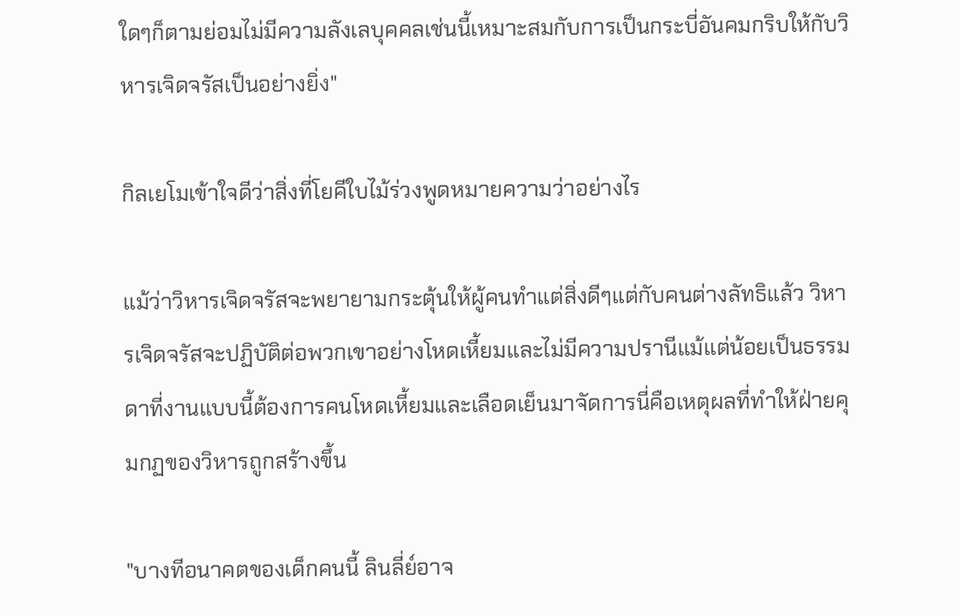ใดๆก็ตามย่อมไม่มีความลังเลบุคคลเช่นนี้เหมาะสมกับการเป็นกระบี่อันคมกริบให้กับวิหารเจิดจรัสเป็นอย่างยิ่ง"

กิลเยโมเข้าใจดีว่าสิ่งที่โยคีใบไม้ร่วงพูดหมายความว่าอย่างไร

แม้ว่าวิหารเจิดจรัสจะพยายามกระตุ้นให้ผู้คนทำแต่สิ่งดีๆแต่กับคนต่างลัทธิแล้ว วิหารเจิดจรัสจะปฏิบัติต่อพวกเขาอย่างโหดเหี้ยมและไม่มีความปรานีแม้แต่น้อยเป็นธรรมดาที่งานแบบนี้ต้องการคนโหดเหี้ยมและเลือดเย็นมาจัดการนี่คือเหตุผลที่ทำให้ฝ่ายคุมกฏของวิหารถูกสร้างขึ้น

"บางทีอนาคตของเด็กคนนี้ ลินลี่ย์อาจ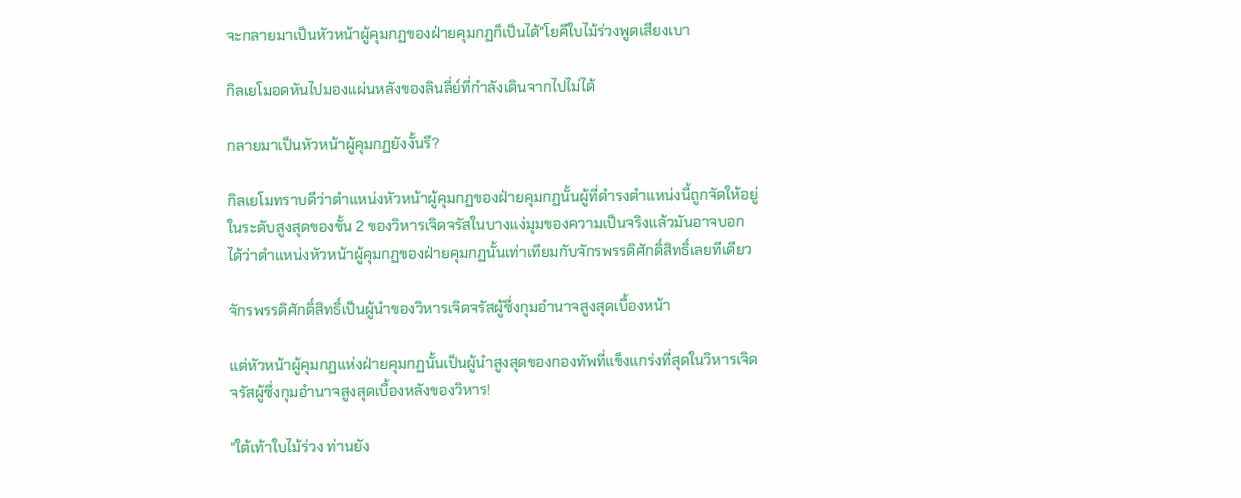จะกลายมาเป็นหัวหน้าผู้คุมกฏของฝ่ายคุมกฏก็เป็นได้"โยคีใบไม้ร่วงพูดเสียงเบา

กิลเยโมอดหันไปมองแผ่นหลังของลินลี่ย์ที่กำลังเดินจากไปไม่ได้

กลายมาเป็นหัวหน้าผู้คุมกฏยังงั้นรึ?

กิลเยโมทราบดีว่าตำแหน่งหัวหน้าผู้คุมกฏของฝ่ายคุมกฏนั้นผู้ที่ดำรงตำแหน่งนี้ถูกจัดให้อยู่ในระดับสูงสุดของขั้น 2 ของวิหารเจิดจรัสในบางแง่มุมของความเป็นจริงแล้วมันอาจบอกได้ว่าตำแหน่งหัวหน้าผู้คุมกฏของฝ่ายคุมกฏนั้นเท่าเทียมกับจักรพรรดิศักดิ์สิทธิ์เลยทีเดียว

จักรพรรดิศักดิ์สิทธิ์เป็นผู้นำของวิหารเจิดจรัสผู้ซึ่งกุมอำนาจสูงสุดเบื้องหน้า

แต่หัวหน้าผู้คุมกฏแห่งฝ่ายคุมกฏนั้นเป็นผู้นำสูงสุดของกองทัพที่แข็งแกร่งที่สุดในวิหารเจิดจรัสผู้ซึ่งกุมอำนาจสูงสุดเบื้องหลังของวิหาร!

"ใต้เท้าใบไม้ร่วง ท่านยัง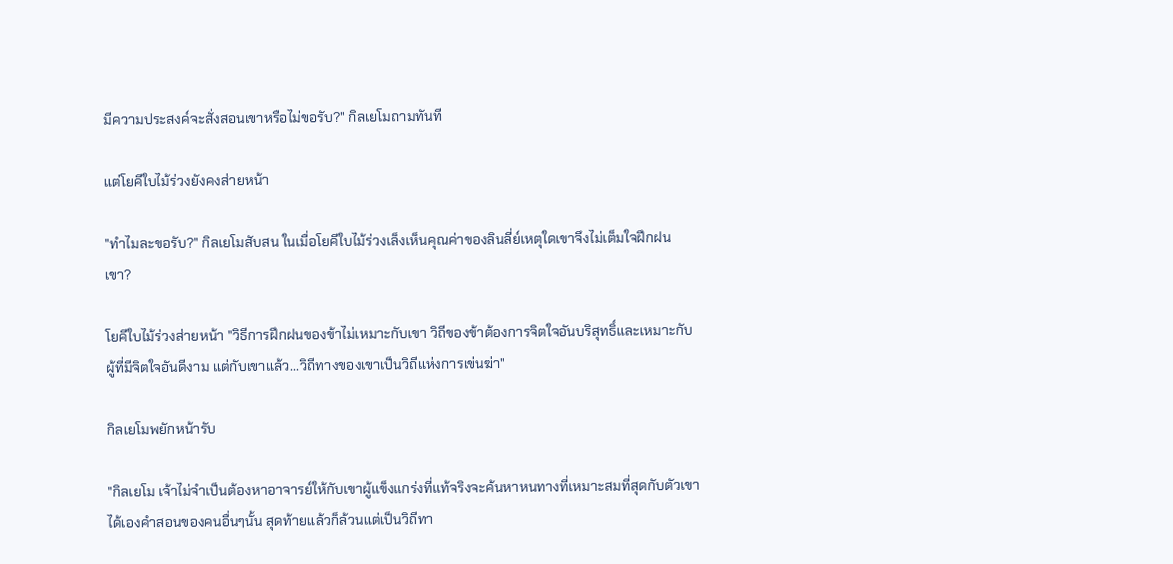มีความประสงค์จะสั่งสอนเขาหรือไม่ขอรับ?" กิลเยโมถามทันที

แต่โยคีใบไม้ร่วงยังคงส่ายหน้า

"ทำไมละขอรับ?" กิลเยโมสับสน ในเมื่อโยคีใบไม้ร่วงเล็งเห็นคุณค่าของลินลี่ย์เหตุใดเขาจึงไม่เต็มใจฝึกฝนเขา?

โยคีใบไม้ร่วงส่ายหน้า "วิธีการฝึกฝนของข้าไม่เหมาะกับเขา วิถีของข้าต้องการจิตใจอันบริสุทธิ์และเหมาะกับผู้ที่มีจิตใจอันดีงาม แต่กับเขาแล้ว...วิถีทางของเขาเป็นวิถีแห่งการเข่นฆ่า"

กิลเยโมพยักหน้ารับ

"กิลเยโม เจ้าไม่จำเป็นต้องหาอาจารย์ให้กับเขาผู้แข็งแกร่งที่แท้จริงจะค้นหาหนทางที่เหมาะสมที่สุดกับตัวเขาได้เองคำสอนของคนอื่นๆนั้น สุดท้ายแล้วก็ล้วนแต่เป็นวิถีทา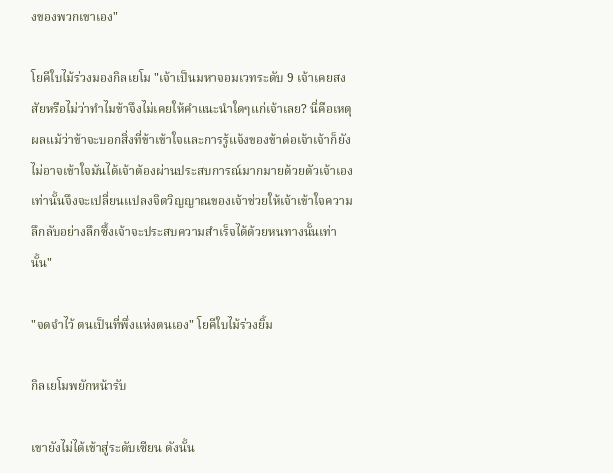งของพวกเขาเอง"

โยคีใบไม้ร่วงมองกิลเยโม "เจ้าเป็นมหาจอมเวทระดับ 9 เจ้าเคยสงสัยหรือไม่ว่าทำไมข้าจึงไม่เคยให้คำแนะนำใดๆแก่เจ้าเลย? นี่คือเหตุผลแม้ว่าข้าจะบอกสิ่งที่ข้าเข้าใจและการรู้แจ้งของข้าต่อเจ้าเจ้าก็ยังไม่อาจเข้าใจมันได้เจ้าต้องผ่านประสบการณ์มากมายด้วยตัวเจ้าเองเท่านั้นจึงจะเปลี่ยนแปลงจิตวิญญาณของเจ้าช่วยให้เจ้าเข้าใจความลึกลับอย่างลึกซึ้งเจ้าจะประสบความสำเร็จได้ด้วยหนทางนั้นเท่านั้น"

"จดจำไว้ ตนเป็นที่พึ่งแห่งตนเอง" โยคีใบไม้ร่วงยิ้ม

กิลเยโมพยักหน้ารับ

เขายังไม่ได้เข้าสู่ระดับเซียน ดังนั้น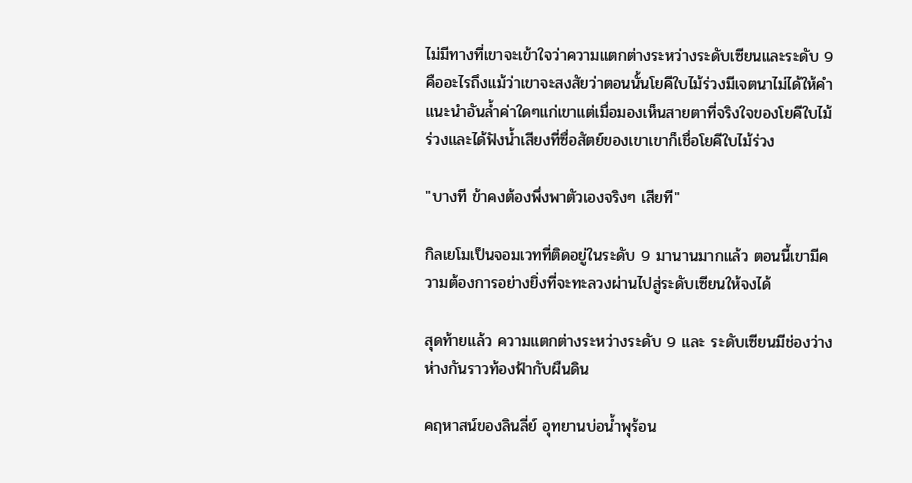ไม่มีทางที่เขาจะเข้าใจว่าความแตกต่างระหว่างระดับเซียนและระดับ 9 คืออะไรถึงแม้ว่าเขาจะสงสัยว่าตอนนั้นโยคีใบไม้ร่วงมีเจตนาไม่ได้ให้คำแนะนำอันล้ำค่าใดๆแก่เขาแต่เมื่อมองเห็นสายตาที่จริงใจของโยคีใบไม้ร่วงและได้ฟังน้ำเสียงที่ซื่อสัตย์ของเขาเขาก็เชื่อโยคีใบไม้ร่วง

"บางที ข้าคงต้องพึ่งพาตัวเองจริงๆ เสียที"

กิลเยโมเป็นจอมเวทที่ติดอยู่ในระดับ 9 มานานมากแล้ว ตอนนี้เขามีความต้องการอย่างยิ่งที่จะทะลวงผ่านไปสู่ระดับเซียนให้จงได้

สุดท้ายแล้ว ความแตกต่างระหว่างระดับ 9 และ ระดับเซียนมีช่องว่างห่างกันราวท้องฟ้ากับผืนดิน

คฤหาสน์ของลินลี่ย์ อุทยานบ่อน้ำพุร้อน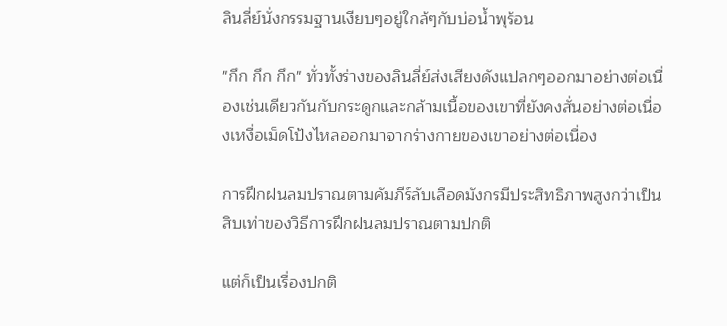ลินลี่ย์นั่งกรรมฐานเงียบๆอยู่ใกล้ๆกับบ่อน้ำพุร้อน

"กึก กึก กึก" ทั่วทั้งร่างของลินลี่ย์ส่งเสียงดังแปลกๆออกมาอย่างต่อเนื่องเช่นเดียวกันกับกระดูกและกล้ามเนื้อของเขาที่ยังคงสั่นอย่างต่อเนื่องเหงื่อเม็ดโป้งไหลออกมาจากร่างกายของเขาอย่างต่อเนื่อง

การฝึกฝนลมปราณตามคัมภีร์ลับเลือดมังกรมีประสิทธิภาพสูงกว่าเป็นสิบเท่าของวิธีการฝึกฝนลมปราณตามปกติ

แต่ก็เป็นเรื่องปกติ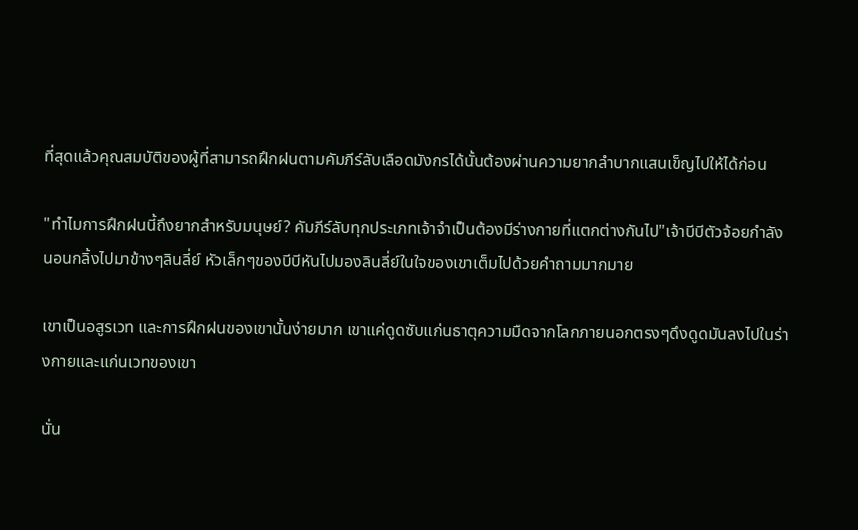ที่สุดแล้วคุณสมบัติของผู้ที่สามารถฝึกฝนตามคัมภีร์ลับเลือดมังกรได้นั้นต้องผ่านความยากลำบากแสนเข็ญไปให้ได้ก่อน

"ทำไมการฝึกฝนนี้ถึงยากสำหรับมนุษย์? คัมภีร์ลับทุกประเภทเจ้าจำเป็นต้องมีร่างกายที่แตกต่างกันไป"เจ้าบีบีตัวจ้อยกำลังนอนกลิ้งไปมาข้างๆลินลี่ย์ หัวเล็กๆของบีบีหันไปมองลินลี่ย์ในใจของเขาเต็มไปด้วยคำถามมากมาย

เขาเป็นอสูรเวท และการฝึกฝนของเขานั้นง่ายมาก เขาแค่ดูดซับแก่นธาตุความมืดจากโลกภายนอกตรงๆดึงดูดมันลงไปในร่างกายและแก่นเวทของเขา

นั่น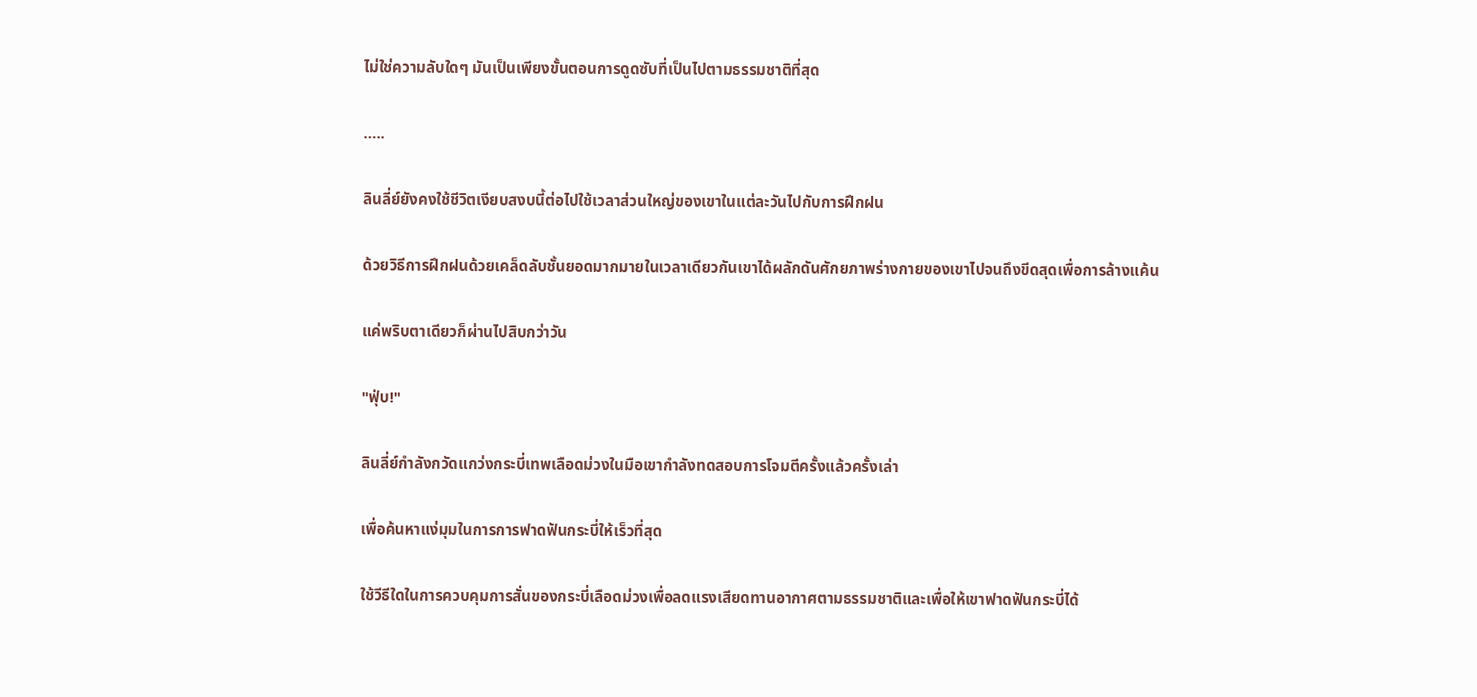ไม่ใช่ความลับใดๆ มันเป็นเพียงขั้นตอนการดูดซับที่เป็นไปตามธรรมชาติที่สุด

…..

ลินลี่ย์ยังคงใช้ชีวิตเงียบสงบนี้ต่อไปใช้เวลาส่วนใหญ่ของเขาในแต่ละวันไปกับการฝึกฝน

ด้วยวิธีการฝึกฝนด้วยเคล็ดลับชั้นยอดมากมายในเวลาเดียวกันเขาได้ผลักดันศักยภาพร่างกายของเขาไปจนถึงขีดสุดเพื่อการล้างแค้น

แค่พริบตาเดียวก็ผ่านไปสิบกว่าวัน

"ฟุ่บ!"

ลินลี่ย์กำลังกวัดแกว่งกระบี่เทพเลือดม่วงในมือเขากำลังทดสอบการโจมตีครั้งแล้วครั้งเล่า

เพื่อค้นหาแง่มุมในการการฟาดฟันกระบี่ให้เร็วที่สุด

ใช้วีธีใดในการควบคุมการสั่นของกระบี่เลือดม่วงเพื่อลดแรงเสียดทานอากาศตามธรรมชาติและเพื่อให้เขาฟาดฟันกระบี่ได้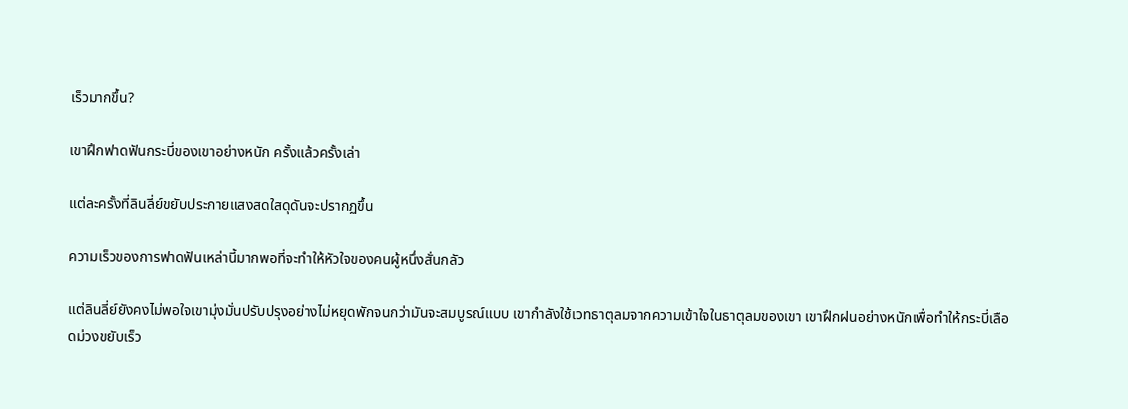เร็วมากขึ้น?

เขาฝึกฟาดฟันกระบี่ของเขาอย่างหนัก ครั้งแล้วครั้งเล่า

แต่ละครั้งที่ลินลี่ย์ขยับประกายแสงสดใสดุดันจะปรากฏขึ้น

ความเร็วของการฟาดฟันเหล่านี้มากพอที่จะทำให้หัวใจของคนผู้หนึ่งสั่นกลัว

แต่ลินลี่ย์ยังคงไม่พอใจเขามุ่งมั่นปรับปรุงอย่างไม่หยุดพักจนกว่ามันจะสมบูรณ์แบบ เขากำลังใช้เวทธาตุลมจากความเข้าใจในธาตุลมของเขา เขาฝึกฝนอย่างหนักเพื่อทำให้กระบี่เลือดม่วงขยับเร็ว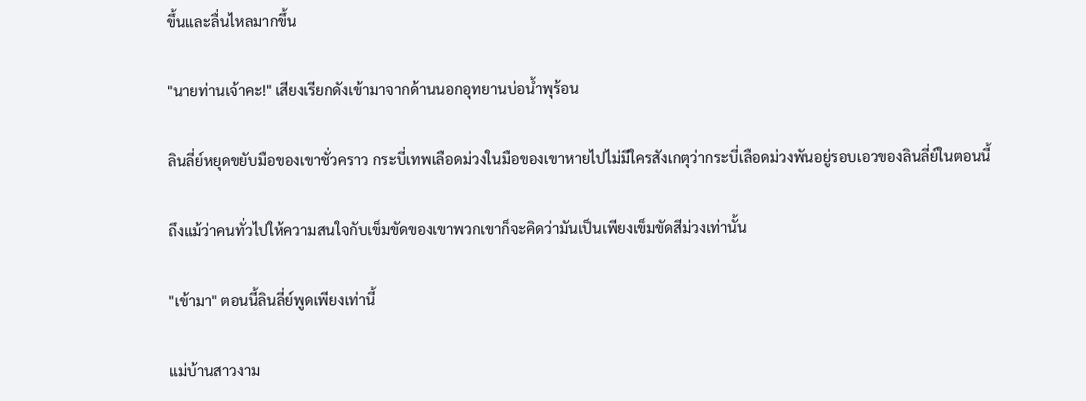ขึ้นและลื่นไหลมากขึ้น

"นายท่านเจ้าคะ!" เสียงเรียกดังเข้ามาจากด้านนอกอุทยานบ่อน้ำพุร้อน

ลินลี่ย์หยุดขยับมือของเขาชั่วคราว กระบี่เทพเลือดม่วงในมือของเขาหายไปไม่มีใครสังเกตุว่ากระบี่เลือดม่วงพันอยู่รอบเอวของลินลี่ย์ในตอนนี้

ถึงแม้ว่าคนทั่วไปให้ความสนใจกับเข็มขัดของเขาพวกเขาก็จะคิดว่ามันเป็นเพียงเข็มขัดสีม่วงเท่านั้น

"เข้ามา" ตอนนี้ลินลี่ย์พูดเพียงเท่านี้

แม่บ้านสาวงาม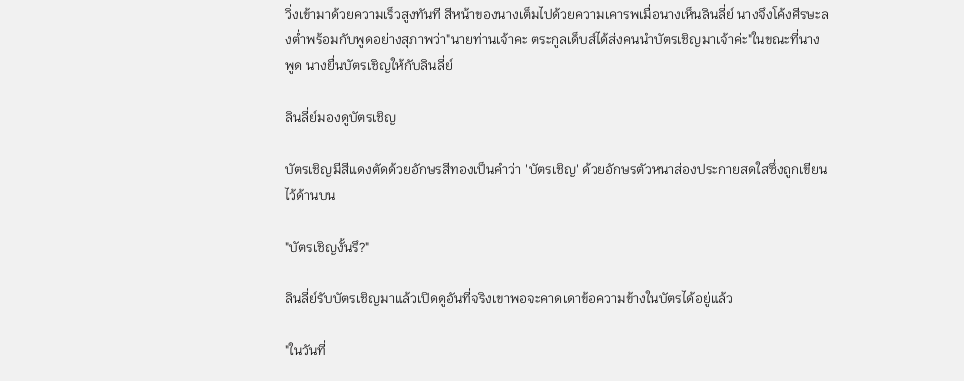วิ่งเข้ามาด้วยความเร็วสูงทันที สีหน้าของนางเต็มไปด้วยความเคารพเมื่อนางเห็นลินลี่ย์ นางจึงโค้งศีรษะลงต่ำพร้อมกับพูดอย่างสุภาพว่า"นายท่านเจ้าคะ ตระกูลเด็บส์ได้ส่งคนนำบัตรเชิญมาเจ้าค่ะ"ในขณะที่นางพูด นางยื่นบัตรเชิญให้กับลินลี่ย์

ลินลี่ย์มองดูบัตรเชิญ

บัตรเชิญมีสีแดงตัดด้วยอักษรสีทองเป็นคำว่า 'บัตรเชิญ' ด้วยอักษรตัวหนาส่องประกายสดใสซึ่งถูกเขียนไว้ด้านบน

"บัตรเชิญงั้นรึ?"

ลินลี่ย์รับบัตรเชิญมาแล้วเปิดดูอันที่จริงเขาพอจะคาดเดาข้อความข้างในบัตรได้อยู่แล้ว

"ในวันที่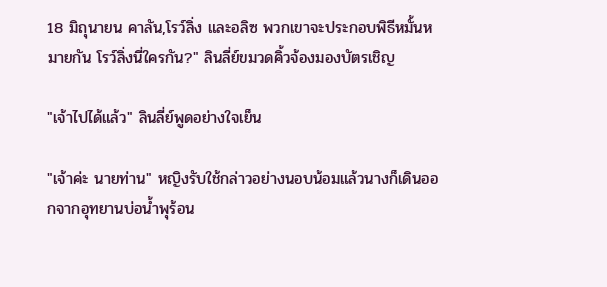18 มิถุนายน คาลัน,โรว์ลิ่ง และอลิซ พวกเขาจะประกอบพิธีหมั้นหมายกัน โรว์ลิ่งนี่ใครกัน?" ลินลี่ย์ขมวดคิ้วจ้องมองบัตรเชิญ

"เจ้าไปได้แล้ว" ลินลี่ย์พูดอย่างใจเย็น

"เจ้าค่ะ นายท่าน" หญิงรับใช้กล่าวอย่างนอบน้อมแล้วนางก็เดินออกจากอุทยานบ่อน้ำพุร้อน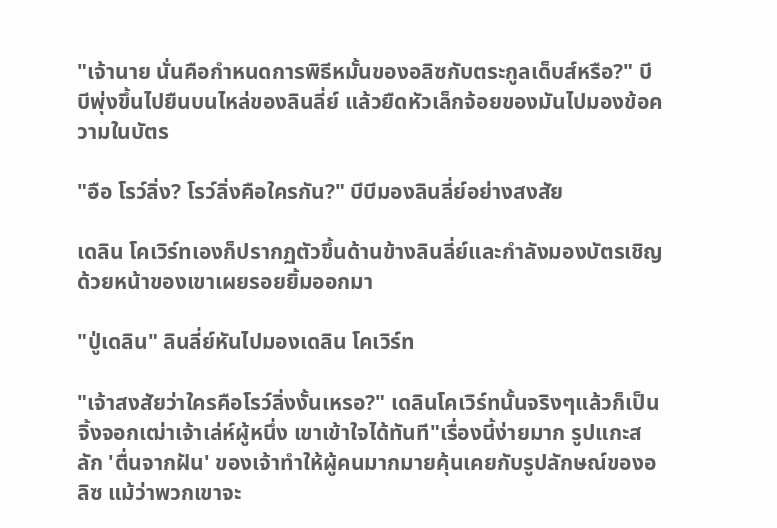"เจ้านาย นั่นคือกำหนดการพิธีหมั้นของอลิซกับตระกูลเด็บส์หรือ?" บีบีพุ่งขึ้นไปยืนบนไหล่ของลินลี่ย์ แล้วยืดหัวเล็กจ้อยของมันไปมองข้อความในบัตร

"อือ โรว์ลิ่ง? โรว์ลิ่งคือใครกัน?" บีบีมองลินลี่ย์อย่างสงสัย

เดลิน โคเวิร์ทเองก็ปรากฏตัวขึ้นด้านข้างลินลี่ย์และกำลังมองบัตรเชิญด้วยหน้าของเขาเผยรอยยิ้มออกมา

"ปู่เดลิน" ลินลี่ย์หันไปมองเดลิน โคเวิร์ท

"เจ้าสงสัยว่าใครคือโรว์ลิ่งงั้นเหรอ?" เดลินโคเวิร์ทนั้นจริงๆแล้วก็เป็นจิ้งจอกเฒ่าเจ้าเล่ห์ผู้หนึ่ง เขาเข้าใจได้ทันที"เรื่องนี้ง่ายมาก รูปแกะสลัก 'ตื่นจากฝัน' ของเจ้าทำให้ผู้คนมากมายคุ้นเคยกับรูปลักษณ์ของอลิซ แม้ว่าพวกเขาจะ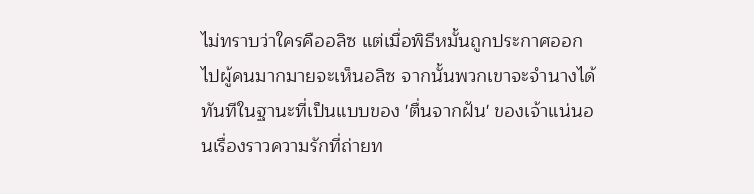ไม่ทราบว่าใครคืออลิซ แต่เมื่อพิธีหมั้นถูกประกาศออกไปผู้คนมากมายจะเห็นอลิซ จากนั้นพวกเขาจะจำนางได้ทันทีในฐานะที่เป็นแบบของ 'ตื่นจากฝัน' ของเจ้าแน่นอนเรื่องราวความรักที่ถ่ายท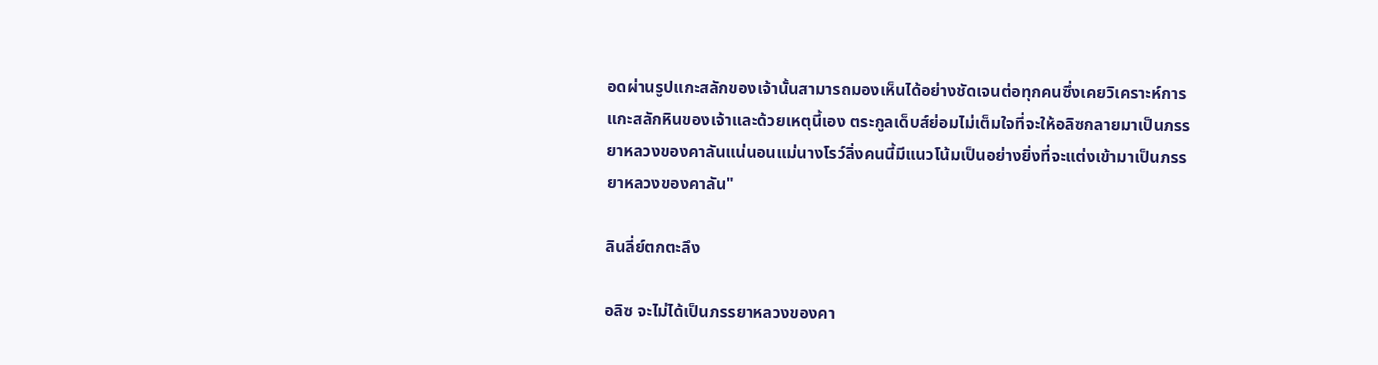อดผ่านรูปแกะสลักของเจ้านั้นสามารถมองเห็นได้อย่างชัดเจนต่อทุกคนซึ่งเคยวิเคราะห์การแกะสลักหินของเจ้าและด้วยเหตุนี้เอง ตระกูลเด็บส์ย่อมไม่เต็มใจที่จะให้อลิซกลายมาเป็นภรรยาหลวงของคาลันแน่นอนแม่นางโรว์ลิ่งคนนี้มีแนวโน้มเป็นอย่างยิ่งที่จะแต่งเข้ามาเป็นภรรยาหลวงของคาลัน"

ลินลี่ย์ตกตะลึง

อลิซ จะไม่ได้เป็นภรรยาหลวงของคา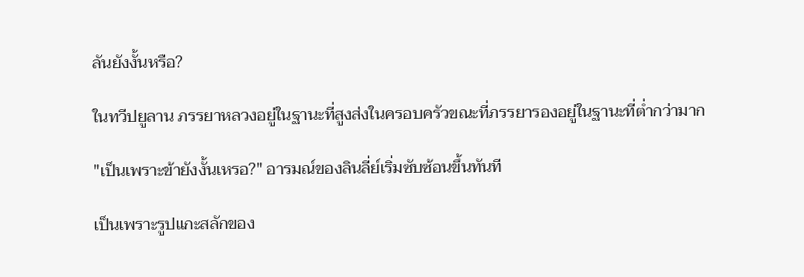ลันยังงั้นหรือ?

ในทวีปยูลาน ภรรยาหลวงอยู่ในฐานะที่สูงส่งในครอบครัวขณะที่ภรรยารองอยู่ในฐานะที่ต่ำกว่ามาก

"เป็นเพราะข้ายังงั้นเหรอ?" อารมณ์ของลินลี่ย์เริ่มซับซ้อนขึ้นทันที

เป็นเพราะรูปแกะสลักของ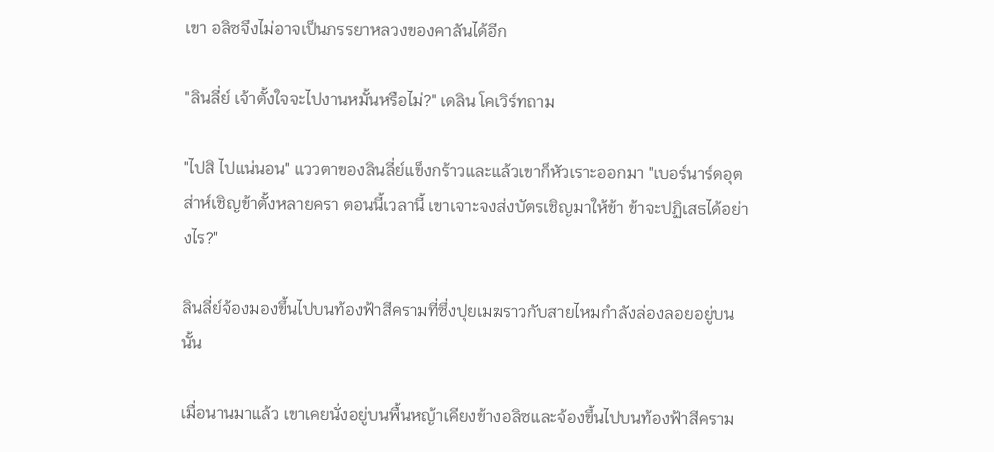เขา อลิซจึงไม่อาจเป็นภรรยาหลวงของคาลันได้อีก

"ลินลี่ย์ เจ้าตั้งใจจะไปงานหมั้นหรือไม่?" เดลิน โคเวิร์ทถาม

"ไปสิ ไปแน่นอน" แววตาของลินลี่ย์แข็งกร้าวและแล้วเขาก็หัวเราะออกมา "เบอร์นาร์ดอุตส่าห์เชิญข้าตั้งหลายครา ตอนนี้เวลานี้ เขาเจาะจงส่งบัตรเชิญมาให้ข้า ข้าจะปฏิเสธได้อย่างไร?"

ลินลี่ย์จ้องมองขึ้นไปบนท้องฟ้าสีครามที่ซึ่งปุยเมฆราวกับสายไหมกำลังล่องลอยอยู่บนนั้น

เมื่อนานมาแล้ว เขาเคยนั่งอยู่บนพื้นหญ้าเคียงข้างอลิซและจ้องขึ้นไปบนท้องฟ้าสีคราม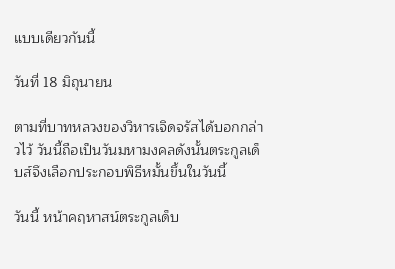แบบเดียวกันนี้

วันที่ 18 มิถุนายน

ตามที่บาทหลวงของวิหารเจิดจรัสได้บอกกล่าวไว้ วันนี้ถือเป็นวันมหามงคลดังนั้นตระกูลเด็บส์จึงเลือกประกอบพิธีหมั้นขึ้นในวันนี้

วันนี้ หน้าคฤหาสน์ตระกูลเด็บ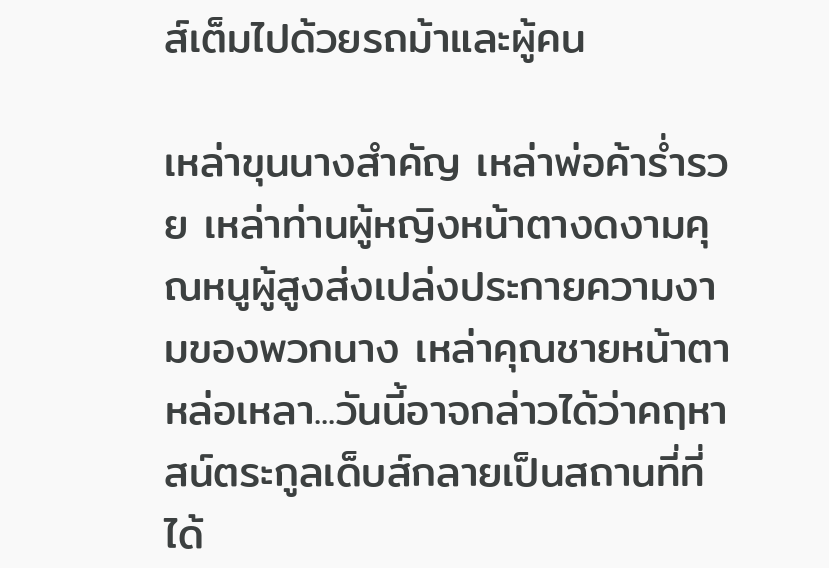ส์เต็มไปด้วยรถม้าและผู้คน

เหล่าขุนนางสำคัญ เหล่าพ่อค้าร่ำรวย เหล่าท่านผู้หญิงหน้าตางดงามคุณหนูผู้สูงส่งเปล่งประกายความงามของพวกนาง เหล่าคุณชายหน้าตาหล่อเหลา...วันนี้อาจกล่าวได้ว่าคฤหาสน์ตระกูลเด็บส์กลายเป็นสถานที่ที่ได้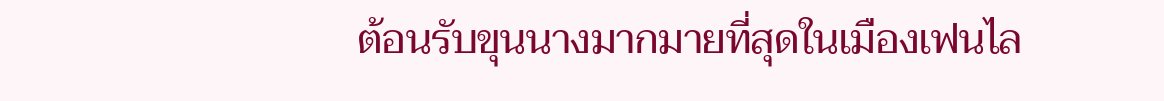ต้อนรับขุนนางมากมายที่สุดในเมืองเฟนไล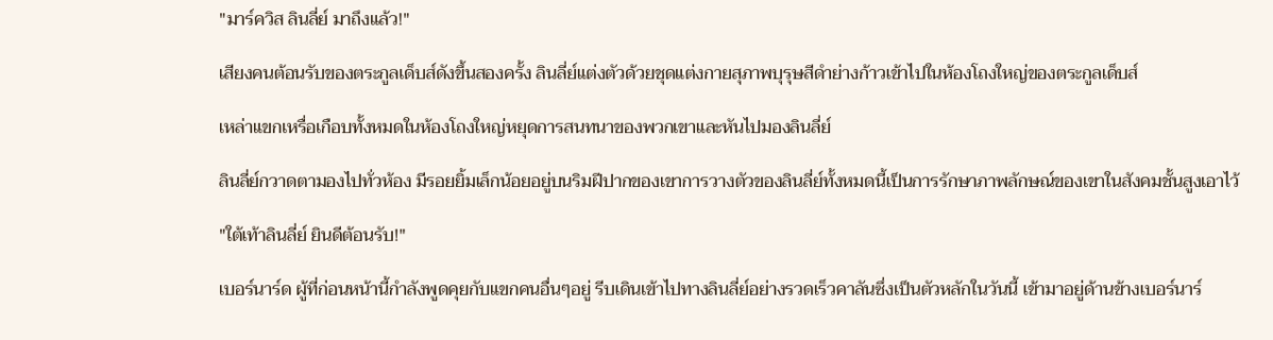"มาร์ควิส ลินลี่ย์ มาถึงแล้ว!"

เสียงคนต้อนรับของตระกูลเด็บส์ดังขึ้นสองครั้ง ลินลี่ย์แต่งตัวด้วยชุดแต่งกายสุภาพบุรุษสีดำย่างก้าวเข้าไปในห้องโถงใหญ่ของตระกูลเด็บส์

เหล่าแขกเหรื่อเกือบทั้งหมดในห้องโถงใหญ่หยุดการสนทนาของพวกเขาและหันไปมองลินลี่ย์

ลินลี่ย์กวาดตามองไปทั่วห้อง มีรอยยิ้มเล็กน้อยอยู่บนริมฝีปากของเขาการวางตัวของลินลี่ย์ทั้งหมดนี้เป็นการรักษาภาพลักษณ์ของเขาในสังคมชั้นสูงเอาไว้

"ใต้เท้าลินลี่ย์ ยินดีต้อนรับ!"

เบอร์นาร์ด ผู้ที่ก่อนหน้านี้กำลังพูดคุยกับแขกคนอื่นๆอยู่ รีบเดินเข้าไปทางลินลี่ย์อย่างรวดเร็วคาลันซึ่งเป็นตัวหลักในวันนี้ เข้ามาอยู่ด้านข้างเบอร์นาร์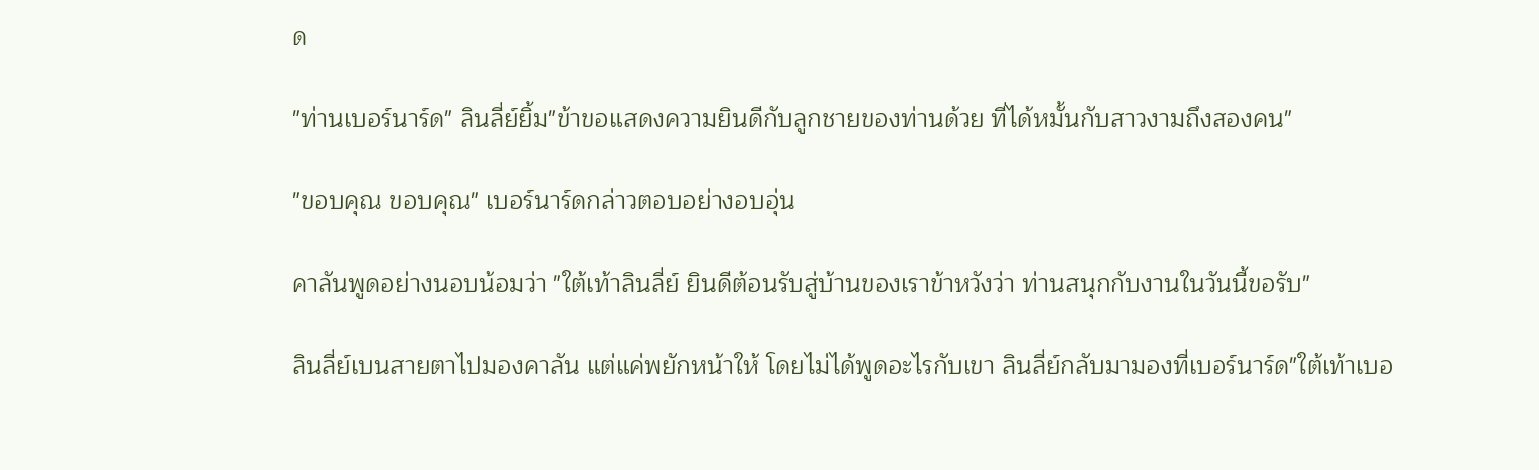ด

"ท่านเบอร์นาร์ด" ลินลี่ย์ยิ้ม"ข้าขอแสดงความยินดีกับลูกชายของท่านด้วย ที่ได้หมั้นกับสาวงามถึงสองคน"

"ขอบคุณ ขอบคุณ" เบอร์นาร์ดกล่าวตอบอย่างอบอุ่น

คาลันพูดอย่างนอบน้อมว่า "ใต้เท้าลินลี่ย์ ยินดีต้อนรับสู่บ้านของเราข้าหวังว่า ท่านสนุกกับงานในวันนี้ขอรับ"

ลินลี่ย์เบนสายตาไปมองคาลัน แต่แค่พยักหน้าให้ โดยไม่ได้พูดอะไรกับเขา ลินลี่ย์กลับมามองที่เบอร์นาร์ด"ใต้เท้าเบอ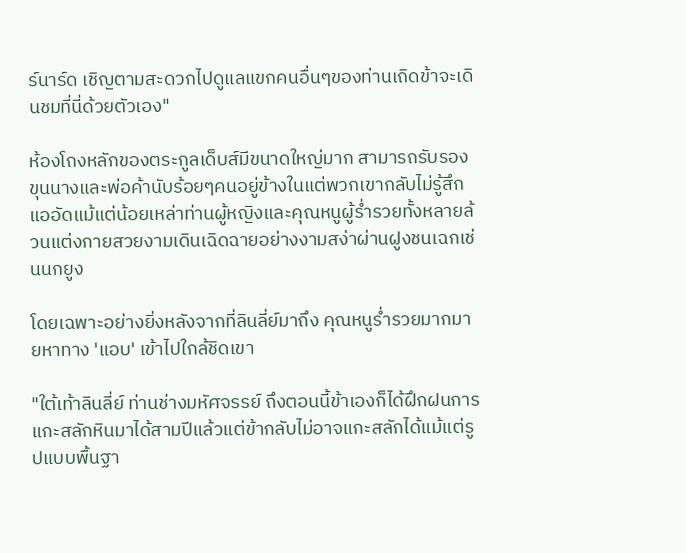ร์นาร์ด เชิญตามสะดวกไปดูแลแขกคนอื่นๆของท่านเถิดข้าจะเดินชมที่นี่ด้วยตัวเอง"

ห้องโถงหลักของตระกูลเด็บส์มีขนาดใหญ่มาก สามารถรับรองขุนนางและพ่อค้านับร้อยๆคนอยู่ข้างในแต่พวกเขากลับไม่รู้สึกแออัดแม้แต่น้อยเหล่าท่านผู้หญิงและคุณหนูผู้ร่ำรวยทั้งหลายล้วนแต่งกายสวยงามเดินเฉิดฉายอย่างงามสง่าผ่านฝูงชนเฉกเช่นนกยูง

โดยเฉพาะอย่างยิ่งหลังจากที่ลินลี่ย์มาถึง คุณหนูร่ำรวยมากมายหาทาง 'แอบ' เข้าไปใกล้ชิดเขา

"ใต้เท้าลินลี่ย์ ท่านช่างมหัศจรรย์ ถึงตอนนี้ข้าเองก็ได้ฝึกฝนการแกะสลักหินมาได้สามปีแล้วแต่ข้ากลับไม่อาจแกะสลักได้แม้แต่รูปแบบพื้นฐา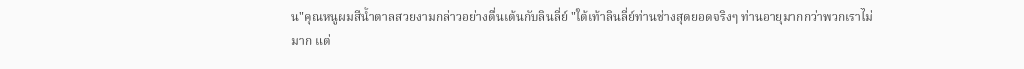น"คุณหนูผมสีน้ำตาลสวยงามกล่าวอย่างตื่นเต้นกับลินลี่ย์ "ใต้เท้าลินลี่ย์ท่านช่างสุดยอดจริงๆ ท่านอายุมากกว่าพวกเราไม่มาก แต่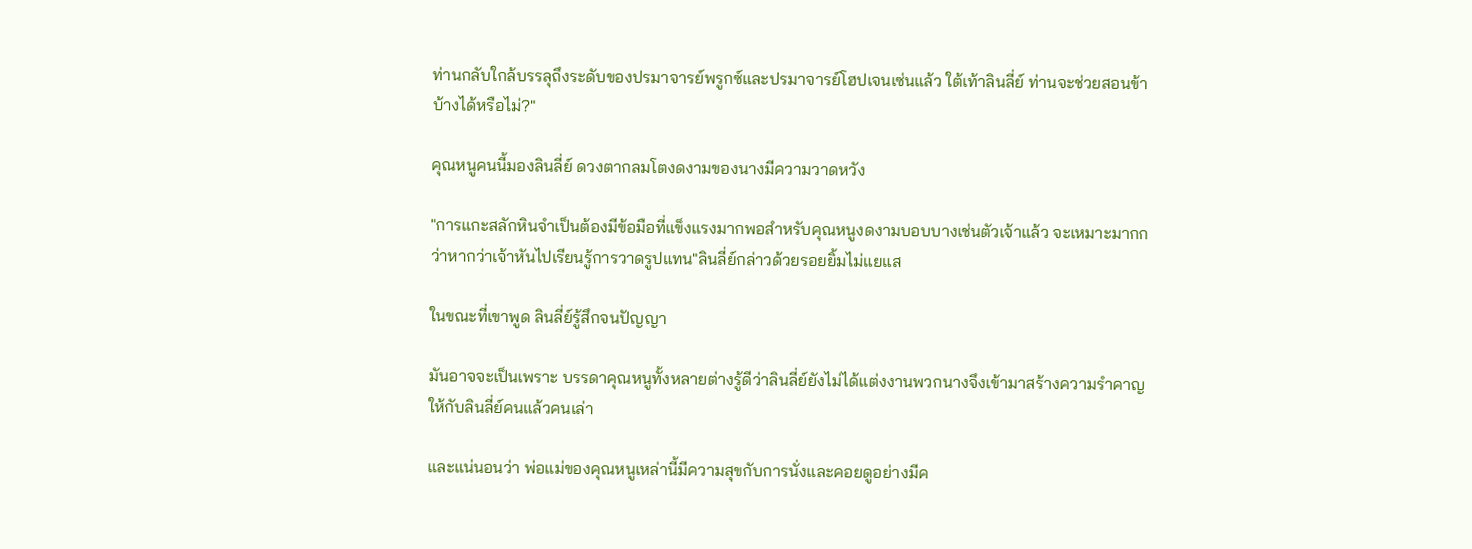ท่านกลับใกล้บรรลุถึงระดับของปรมาจารย์พรูกซ์และปรมาจารย์โฮปเจนเซ่นแล้ว ใต้เท้าลินลี่ย์ ท่านจะช่วยสอนข้าบ้างได้หรือไม่?"

คุณหนูคนนี้มองลินลี่ย์ ดวงตากลมโตงดงามของนางมีความวาดหวัง

"การแกะสลักหินจำเป็นต้องมีข้อมือที่แข็งแรงมากพอสำหรับคุณหนูงดงามบอบบางเช่นตัวเจ้าแล้ว จะเหมาะมากกว่าหากว่าเจ้าหันไปเรียนรู้การวาดรูปแทน"ลินลี่ย์กล่าวด้วยรอยยิ้มไม่แยแส

ในขณะที่เขาพูด ลินลี่ย์รู้สึกจนปัญญา

มันอาจจะเป็นเพราะ บรรดาคุณหนูทั้งหลายต่างรู้ดีว่าลินลี่ย์ยังไม่ได้แต่งงานพวกนางจึงเข้ามาสร้างความรำคาญให้กับลินลี่ย์คนแล้วคนเล่า

และแน่นอนว่า พ่อแม่ของคุณหนูเหล่านี้มีความสุขกับการนั่งและคอยดูอย่างมีค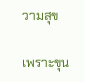วามสุข

เพราะขุน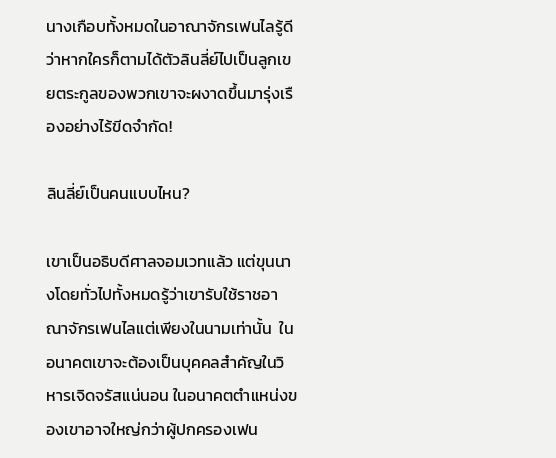นางเกือบทั้งหมดในอาณาจักรเฟนไลรู้ดีว่าหากใครก็ตามได้ตัวลินลี่ย์ไปเป็นลูกเขยตระกูลของพวกเขาจะผงาดขึ้นมารุ่งเรืองอย่างไร้ขีดจำกัด!

ลินลี่ย์เป็นคนแบบไหน?

เขาเป็นอธิบดีศาลจอมเวทแล้ว แต่ขุนนางโดยทั่วไปทั้งหมดรู้ว่าเขารับใช้ราชอาณาจักรเฟนไลแต่เพียงในนามเท่านั้น  ในอนาคตเขาจะต้องเป็นบุคคลสำคัญในวิหารเจิดจรัสแน่นอน ในอนาคตตำแหน่งของเขาอาจใหญ่กว่าผู้ปกครองเฟน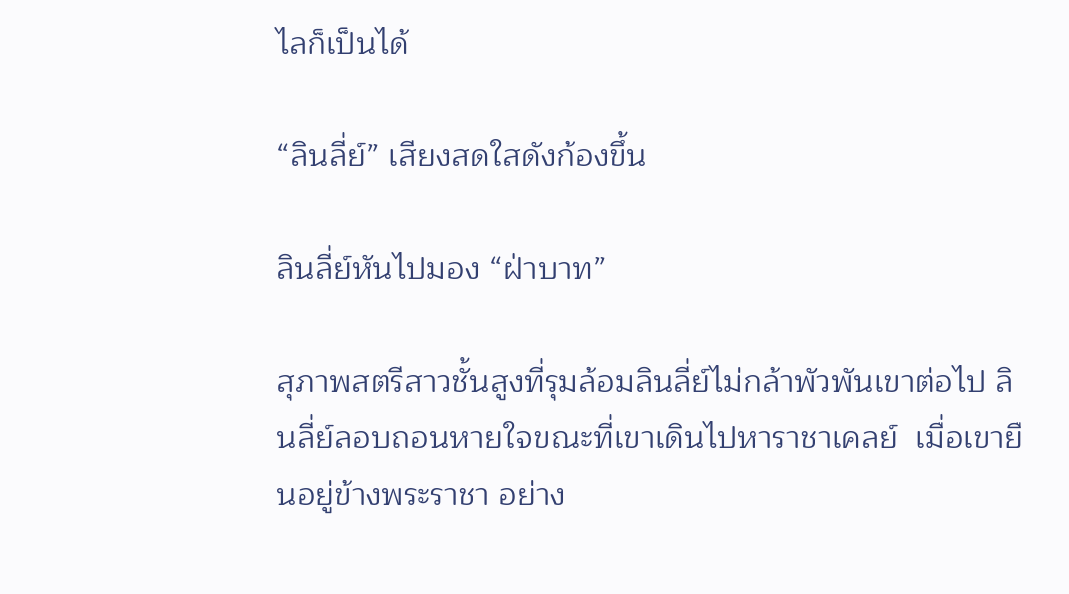ไลก็เป็นได้

“ลินลี่ย์” เสียงสดใสดังก้องขึ้น

ลินลี่ย์หันไปมอง “ฝ่าบาท”

สุภาพสตรีสาวชั้นสูงที่รุมล้อมลินลี่ย์ไม่กล้าพัวพันเขาต่อไป ลินลี่ย์ลอบถอนหายใจขณะที่เขาเดินไปหาราชาเคลย์  เมื่อเขายืนอยู่ข้างพระราชา อย่าง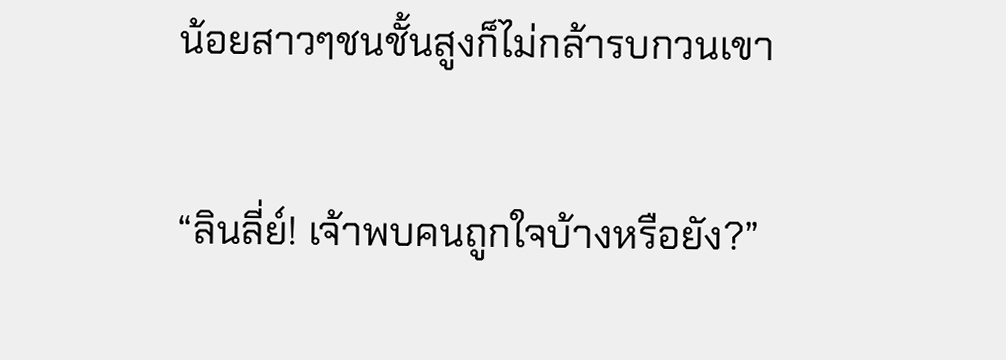น้อยสาวๆชนชั้นสูงก็ไม่กล้ารบกวนเขา

“ลินลี่ย์! เจ้าพบคนถูกใจบ้างหรือยัง?”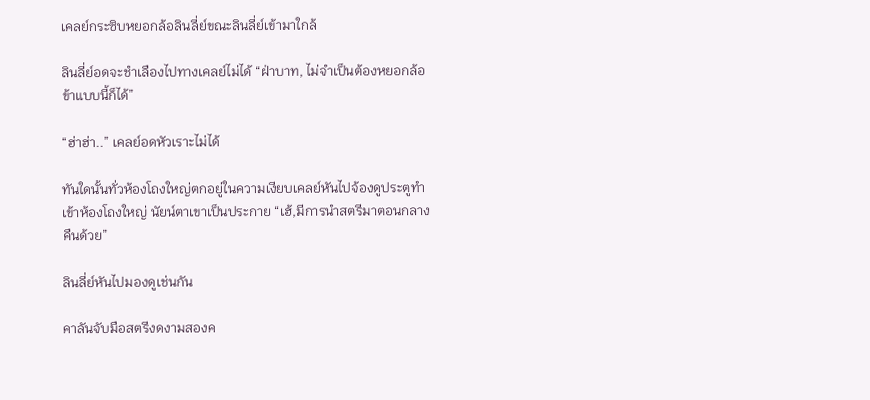เคลย์กระซิบหยอกล้อลินลี่ย์ขณะลินลี่ย์เข้ามาใกล้

ลินลี่ย์อดจะชำเลืองไปทางเคลย์ไม่ได้ “ฝ่าบาท, ไม่จำเป็นต้องหยอกล้อข้าแบบนี้ก็ได้”

“ฮ่าฮ่า..” เคลย์อดหัวเราะไม่ได้

ทันใดนั้นทั่วห้องโถงใหญ่ตกอยู่ในความเงียบเคลย์หันไปจ้องดูประตูทำเข้าห้องโถงใหญ่ นัยน์ตาเขาเป็นประกาย “เฮ้,มีการนำสตรีมาตอนกลางคืนด้วย”

ลินลี่ย์หันไปมองดูเช่นกัน

คาลันจับมือสตรีงดงามสองค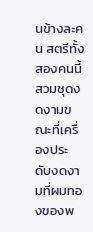นข้างละคน สตรีทั้งสองคนนี้สวมชุดงดงามขณะที่เครื่องประดับงดงามที่ผมทองของพ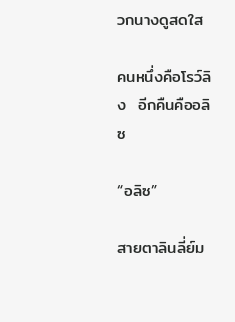วกนางดูสดใส

คนหนึ่งคือโรว์ลิง  อีกคืนคืออลิซ

“อลิซ”

สายตาลินลี่ย์ม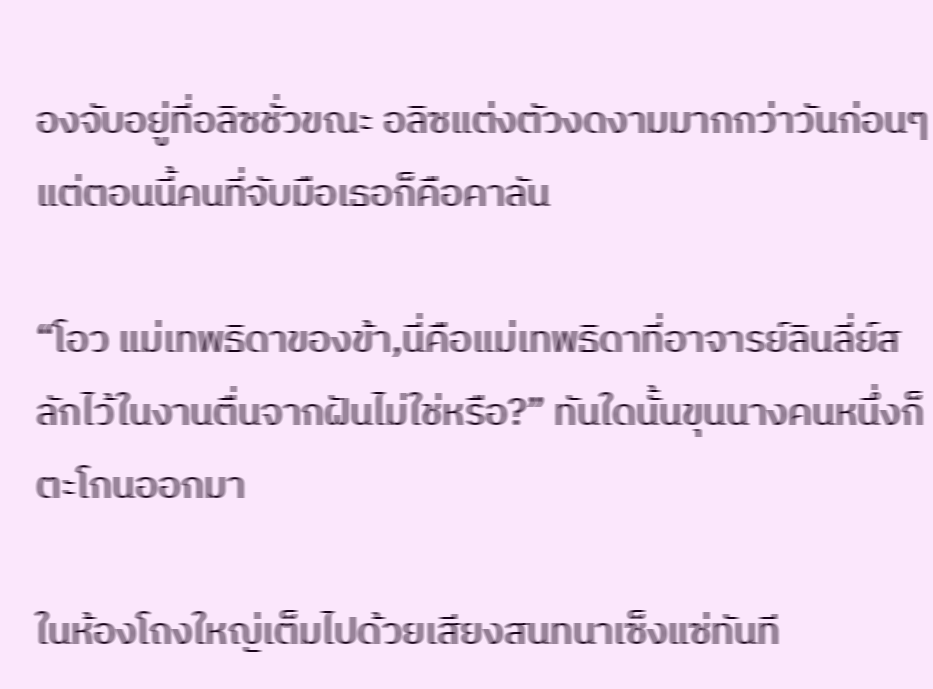องจับอยู่ที่อลิซชั่วขณะ อลิซแต่งตัวงดงามมากกว่าวันก่อนๆ แต่ตอนนี้คนที่จับมือเธอก็คือคาลัน

“โอว แม่เทพธิดาของข้า,นี่คือแม่เทพธิดาที่อาจารย์ลินลี่ย์สลักไว้ในงานตื่นจากฝันไม่ใช่หรือ?” ทันใดนั้นขุนนางคนหนึ่งก็ตะโกนออกมา

ในห้องโถงใหญ่เต็มไปด้วยเสียงสนทนาเซ็งแซ่ทันที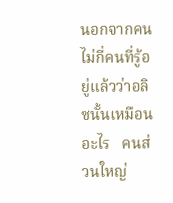นอกจากคนไม่กี่คนที่รู้อยู่แล้วว่าอลิซนั้นเหมือนอะไร   คนส่วนใหญ่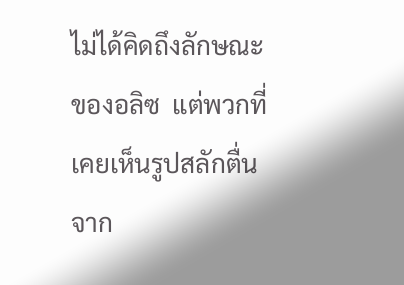ไม่ได้คิดถึงลักษณะของอลิซ  แต่พวกที่เคยเห็นรูปสลักตื่นจาก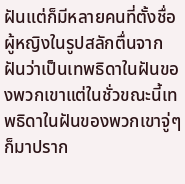ฝันแต่ก็มีหลายคนที่ตั้งชื่อผู้หญิงในรูปสลักตื่นจากฝันว่าเป็นเทพธิดาในฝันของพวกเขาแต่ในชั่วขณะนี้เทพธิดาในฝันของพวกเขาจู่ๆ ก็มาปราก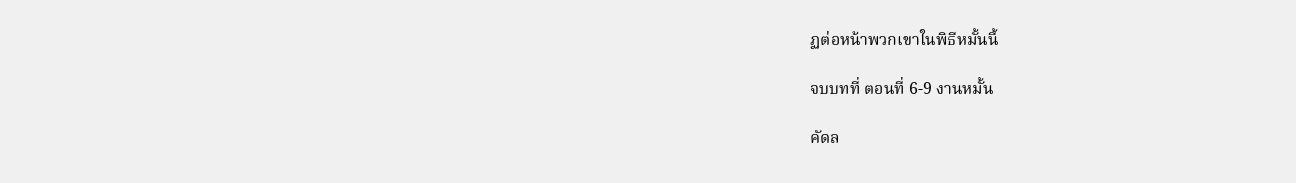ฏต่อหน้าพวกเขาในพิธีหมั้นนี้

จบบทที่ ตอนที่ 6-9 งานหมั้น

คัดล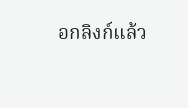อกลิงก์แล้ว